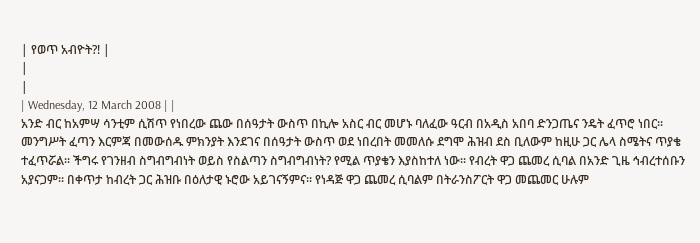| የወጥ አብዮት?! |
|
|
| Wednesday, 12 March 2008 | |
አንድ ብር ከአምሣ ሳንቲም ሲሽጥ የነበረው ጨው በሰዓታት ውስጥ በኪሎ አስር ብር መሆኑ ባለፈው ዓርብ በአዲስ አበባ ድንጋጤና ንዴት ፈጥሮ ነበር፡፡ መንግሥት ፈጣን እርምጃ በመውሰዱ ምክንያት እንደገና በሰዓታት ውስጥ ወደ ነበረበት መመለሱ ደግሞ ሕዝብ ደስ ቢለውም ከዚሁ ጋር ሌላ ስሜትና ጥያቄ ተፈጥሯል፡፡ ችግሩ የገንዘብ ስግብግብነት ወይስ የስልጣን ስግብግብነት? የሚል ጥያቄን እያስከተለ ነው፡፡ የብረት ዋጋ ጨመረ ሲባል በአንድ ጊዜ ኅብረተሰቡን አያናጋም፡፡ በቀጥታ ከብረት ጋር ሕዝቡ በዕለታዊ ኑሮው አይገናኝምና፡፡ የነዳጅ ዋጋ ጨመረ ሲባልም በትራንስፖርት ዋጋ መጨመር ሁሉም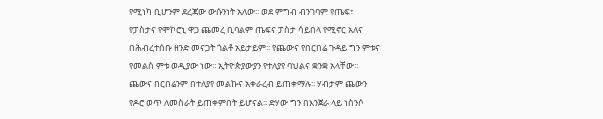የሚነካ ቢሆንም ደረጃው ውሱንነት አለው፡፡ ወደ ምግብ ብንገባም የጤፍ፣ የፓስታና የሞኮሮኒ ዋጋ ጨመረ ቢባልም ጤፍና ፓስታ ሳይበላ የሚኖር አለና በሕብረተሰቡ ዘንድ መናጋት ጎልቶ አይታይም፡፡ የጨውና የበርበሬ ጉዳይ ግን ምቱና የመልስ ምቱ ወዲያው ነው፡፡ ኢትዮጵያውያን የተለያየ ባህልና ቋንቋ አላቸው፡፡ ጨውና በርበሬንም በተለያየ መልኩና አቀራረብ ይጠቀማሉ፡፡ ሃብታም ጨውን የዶሮ ወጥ ለመስራት ይጠቀምበት ይሆናል፡፡ ድሃው ግን በእንጀራ ላይ ነስንሶ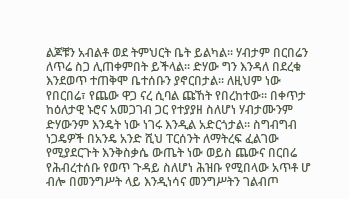ልጆቹን አብልቶ ወደ ትምህርት ቤት ይልካል፡፡ ሃብታም በርበሬን ለጥሬ ስጋ ሊጠቀምበት ይችላል፡፡ ድሃው ግን እንዳለ በደረቁ እንደወጥ ተጠቅሞ ቤተሰቡን ያኖርበታል፡፡ ለዚህም ነው የበርበሬ፣ የጨው ዋጋ ናረ ሲባል ጩኸት የበረከተው፡፡ በቀጥታ ከዕለታዊ ኑሮና አመጋገብ ጋር የተያያዘ ስለሆነ ሃብታሙንም ድሃውንም እንዴት ነው ነገሩ እንዲል አድርጎታል፡፡ ስግብግብ ነጋዴዎች በአንዴ አንድ ሺህ ፐርሰንት ለማትረፍ ፈልገው የሚያደርጉት እንቅስቃሴ ውጤት ነው ወይስ ጨውና በርበሬ የሕብረተሰቡ የወጥ ጉዳይ ስለሆነ ሕዝቡ የሚበላው አጥቶ ሆ ብሎ በመንግሥት ላይ እንዲነሳና መንግሥትን ገልብጦ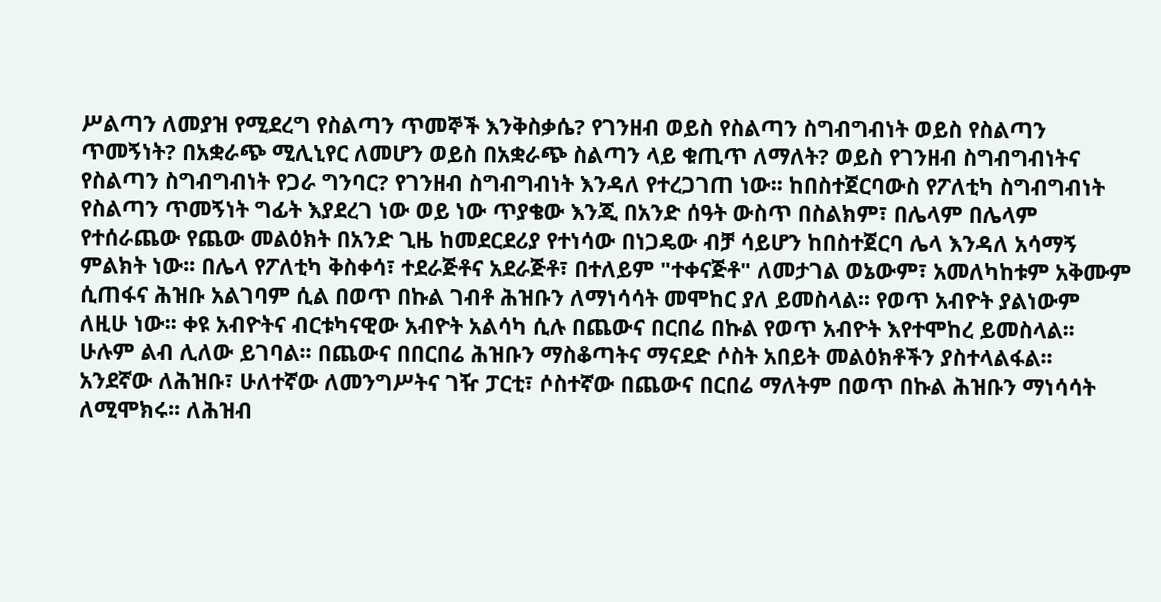ሥልጣን ለመያዝ የሚደረግ የስልጣን ጥመኞች እንቅስቃሴ? የገንዘብ ወይስ የስልጣን ስግብግብነት ወይስ የስልጣን ጥመኝነት? በአቋራጭ ሚሊኒየር ለመሆን ወይስ በአቋራጭ ስልጣን ላይ ቁጢጥ ለማለት? ወይስ የገንዘብ ስግብግብነትና የስልጣን ስግብግብነት የጋራ ግንባር? የገንዘብ ስግብግብነት እንዳለ የተረጋገጠ ነው፡፡ ከበስተጀርባውስ የፖለቲካ ስግብግብነት የስልጣን ጥመኝነት ግፊት እያደረገ ነው ወይ ነው ጥያቄው እንጂ በአንድ ሰዓት ውስጥ በስልክም፣ በሌላም በሌላም የተሰራጨው የጨው መልዕክት በአንድ ጊዜ ከመደርደሪያ የተነሳው በነጋዴው ብቻ ሳይሆን ከበስተጀርባ ሌላ እንዳለ አሳማኝ ምልክት ነው፡፡ በሌላ የፖለቲካ ቅስቀሳ፣ ተደራጅቶና አደራጅቶ፣ በተለይም "ተቀናጅቶ" ለመታገል ወኔውም፣ አመለካከቱም አቅሙም ሲጠፋና ሕዝቡ አልገባም ሲል በወጥ በኩል ገብቶ ሕዝቡን ለማነሳሳት መሞከር ያለ ይመስላል፡፡ የወጥ አብዮት ያልነውም ለዚሁ ነው፡፡ ቀዩ አብዮትና ብርቱካናዊው አብዮት አልሳካ ሲሉ በጨውና በርበሬ በኩል የወጥ አብዮት እየተሞከረ ይመስላል፡፡ ሁሉም ልብ ሊለው ይገባል፡፡ በጨውና በበርበሬ ሕዝቡን ማስቆጣትና ማናደድ ሶስት አበይት መልዕክቶችን ያስተላልፋል፡፡ አንደኛው ለሕዝቡ፣ ሁለተኛው ለመንግሥትና ገዥ ፓርቲ፣ ሶስተኛው በጨውና በርበሬ ማለትም በወጥ በኩል ሕዝቡን ማነሳሳት ለሚሞክሩ፡፡ ለሕዝብ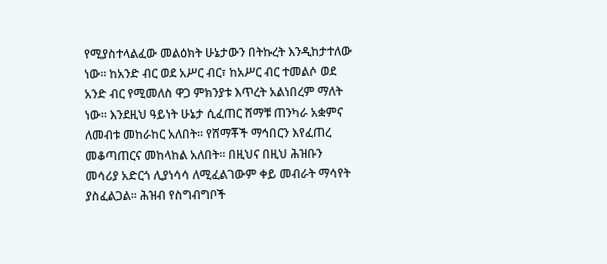የሚያስተላልፈው መልዕክት ሁኔታውን በትኩረት እንዲከታተለው ነው፡፡ ከአንድ ብር ወደ አሥር ብር፣ ከአሥር ብር ተመልሶ ወደ አንድ ብር የሚመለስ ዋጋ ምክንያቱ እጥረት አልነበረም ማለት ነው፡፡ እንደዚህ ዓይነት ሁኔታ ሲፈጠር ሸማቹ ጠንካራ አቋምና ለመብቱ መከራከር አለበት፡፡ የሸማቾች ማኅበርን እየፈጠረ መቆጣጠርና መከላከል አለበት፡፡ በዚህና በዚህ ሕዝቡን መሳሪያ አድርጎ ሊያነሳሳ ለሚፈልገውም ቀይ መብራት ማሳየት ያስፈልጋል፡፡ ሕዝብ የስግብግቦች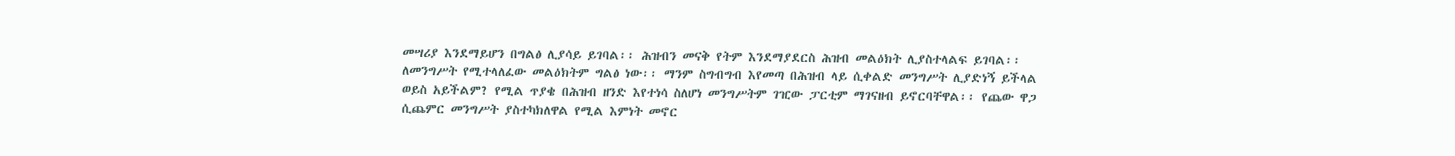መሣሪያ እንደማይሆን በግልፅ ሊያሳይ ይገባል፡፡ ሕዝብን መናቅ የትም እንደማያደርስ ሕዝብ መልዕክት ሊያስተላልፍ ይገባል፡፡ ለመንግሥት የሚተላለፈው መልዕክትም ግልፅ ነው፡፡ ማንም ስግብግብ እየመጣ በሕዝብ ላይ ሲቀልድ መንግሥት ሊያድነኝ ይችላል ወይስ አይችልም? የሚል ጥያቄ በሕዝብ ዘንድ እየተነሳ ስለሆነ መንግሥትም ገዢው ፓርቲም ማገናዘብ ይኖርባቸዋል፡፡ የጨው ዋጋ ሲጨምር መንግሥት ያስተካክለዋል የሚል እምነት መኖር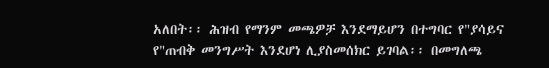አለበት፡፡ ሕዝብ የማንም መጫዎቻ እንደማይሆን በተግባር የ"ያሳይና የ"ጠብቅ መንግሥት እንደሆነ ሊያስመሰክር ይገባል፡፡ በመግለጫ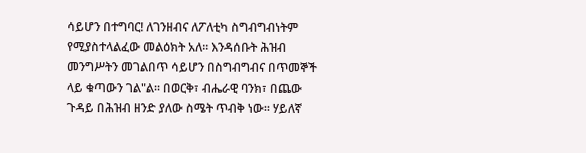ሳይሆን በተግባር! ለገንዘብና ለፖለቲካ ስግብግብነትም የሚያስተላልፈው መልዕክት አለ፡፡ እንዳሰቡት ሕዝብ መንግሥትን መገልበጥ ሳይሆን በስግብግብና በጥመኞች ላይ ቁጣውን ገል"ል፡፡ በወርቅ፣ ብሔራዊ ባንክ፣ በጨው ጉዳይ በሕዝብ ዘንድ ያለው ስሜት ጥብቅ ነው፡፡ ሃይለኛ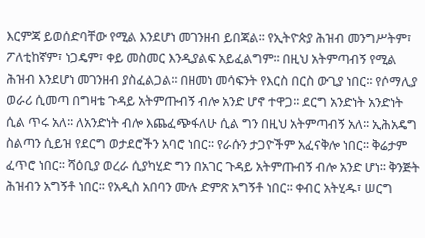እርምጃ ይወሰድባቸው የሚል እንደሆነ መገንዘብ ይበጃል፡፡ የኢትዮጵያ ሕዝብ መንግሥትም፣ ፖለቲከኛም፣ ነጋዴም፣ ቀይ መስመር እንዲያልፍ አይፈልግም፡፡ በዚህ አትምጣብኝ የሚል ሕዝብ እንደሆነ መገንዘብ ያስፈልጋል፡፡ በዘመነ መሳፍንት የእርስ በርስ ውጊያ ነበር፡፡ የሶማሊያ ወራሪ ሲመጣ በግዛቴ ጉዳይ አትምጡብኝ ብሎ አንድ ሆኖ ተዋጋ፡፡ ደርግ አንድነት አንድነት ሲል ጥሩ አለ፡፡ ለአንድነት ብሎ እጨፈጭፋለሁ ሲል ግን በዚህ አትምጣብኝ አለ፡፡ ኢሕአዴግ ስልጣን ሲይዝ የደርግ ወታደሮችን አባሮ ነበር፡፡ የራሱን ታጋዮችም አፈናቅሎ ነበር፡፡ ቅሬታም ፈጥሮ ነበር፡፡ ሻዕቢያ ወረራ ሲያካሂድ ግን በአገር ጉዳይ አትምጡብኝ ብሎ አንድ ሆነ፡፡ ቅንጅት ሕዝብን አግኝቶ ነበር፡፡ የአዲስ አበባን ሙሉ ድምጽ አግኝቶ ነበር፡፡ ቀብር አትሂዱ፣ ሠርግ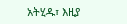አትሂዱ፣ እዚያ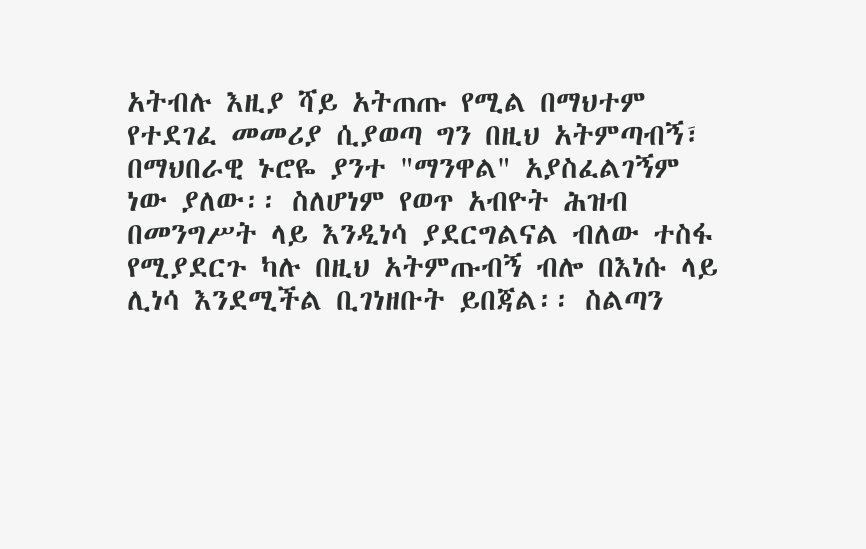አትብሉ እዚያ ሻይ አትጠጡ የሚል በማህተም የተደገፈ መመሪያ ሲያወጣ ግን በዚህ አትምጣብኝ፣ በማህበራዊ ኑሮዬ ያንተ "ማንዋል" አያስፈልገኝም ነው ያለው፡፡ ስለሆነም የወጥ አብዮት ሕዝብ በመንግሥት ላይ እንዲነሳ ያደርግልናል ብለው ተስፋ የሚያደርጉ ካሉ በዚህ አትምጡብኝ ብሎ በእነሱ ላይ ሊነሳ እንደሚችል ቢገነዘቡት ይበጃል፡፡ ስልጣን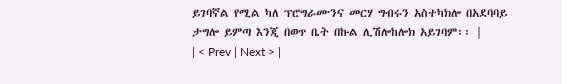ይገባኛል የሚል ካለ ፕሮግራሙንና መርሃ ግብሩን አስተካክሎ በአደባባይ ታግሎ ይምጣ እንጂ በወጥ ቤት በኩል ሊሽሎከሎክ አይገባም፡፡ |
| < Prev | Next > |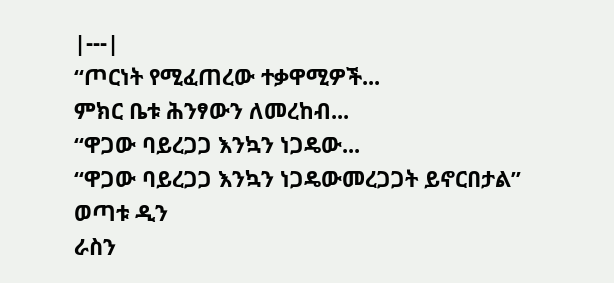|---|
“ጦርነት የሚፈጠረው ተቃዋሚዎች...
ምክር ቤቱ ሕንፃውን ለመረከብ...
“ዋጋው ባይረጋጋ እንኳን ነጋዴው...
“ዋጋው ባይረጋጋ እንኳን ነጋዴውመረጋጋት ይኖርበታል”
ወጣቱ ዲን
ራስን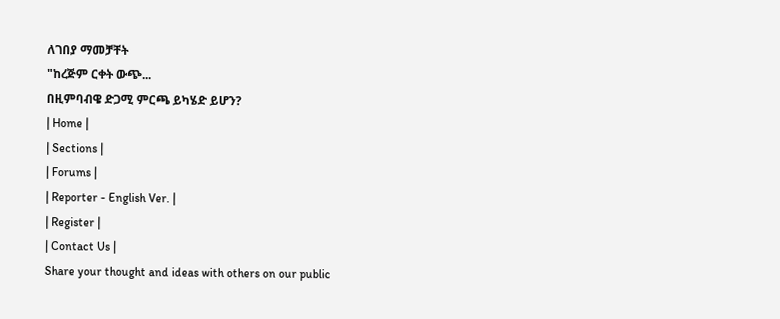ለገበያ ማመቻቸት
"ከረጅም ርቀት ውጭ...
በዚምባብዌ ድጋሚ ምርጫ ይካሄድ ይሆን?
| Home |
| Sections |
| Forums |
| Reporter - English Ver. |
| Register |
| Contact Us |
Share your thought and ideas with others on our public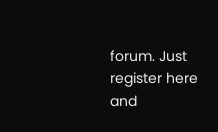forum. Just register here and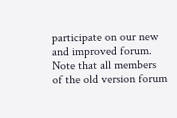participate on our new and improved forum. Note that all members of the old version forum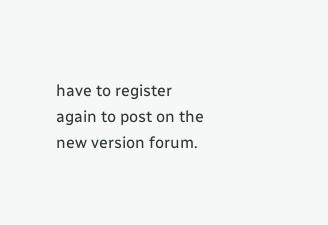have to register again to post on the new version forum.